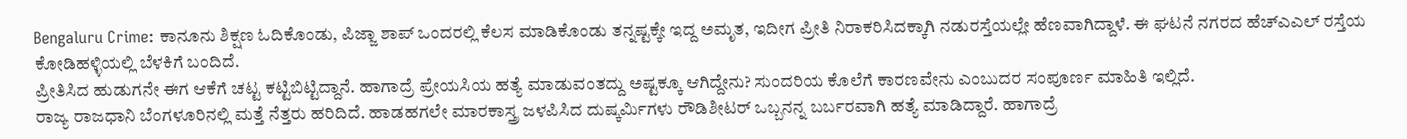Bengaluru Crime: ಕಾನೂನು ಶಿಕ್ಷಣ ಓದಿಕೊಂಡು, ಪಿಜ್ಜಾ ಶಾಪ್ ಒಂದರಲ್ಲಿ ಕೆಲಸ ಮಾಡಿಕೊಂಡು ತನ್ನಷ್ಟಕ್ಕೇ ಇದ್ದ ಅಮೃತ, ಇದೀಗ ಪ್ರೀತಿ ನಿರಾಕರಿಸಿದಕ್ಕಾಗಿ ನಡುರಸ್ತೆಯಲ್ಲೇ ಹೆಣವಾಗಿದ್ದಾಳೆ. ಈ ಘಟನೆ ನಗರದ ಹೆಚ್ಎಎಲ್ ರಸ್ತೆಯ ಕೋಡಿಹಳ್ಳಿಯಲ್ಲಿ ಬೆಳಕಿಗೆ ಬಂದಿದೆ.
ಪ್ರೀತಿಸಿದ ಹುಡುಗನೇ ಈಗ ಆಕೆಗೆ ಚಟ್ಟ ಕಟ್ಟಿಬಿಟ್ಟಿದ್ದಾನೆ. ಹಾಗಾದ್ರೆ ಪ್ರೇಯಸಿಯ ಹತ್ಯೆ ಮಾಡುವಂತದ್ದು ಅಷ್ಟಕ್ಕೂ ಆಗಿದ್ದೇನು? ಸುಂದರಿಯ ಕೊಲೆಗೆ ಕಾರಣವೇನು ಎಂಬುದರ ಸಂಪೂರ್ಣ ಮಾಹಿತಿ ಇಲ್ಲಿದೆ.
ರಾಜ್ಯ ರಾಜಧಾನಿ ಬೆಂಗಳೂರಿನಲ್ಲಿ ಮತ್ತೆ ನೆತ್ತರು ಹರಿದಿದೆ. ಹಾಡಹಗಲೇ ಮಾರಕಾಸ್ತ್ರ ಜಳಪಿಸಿದ ದುಷ್ಕರ್ಮಿಗಳು ರೌಡಿಶೀಟರ್ ಒಬ್ಬನನ್ನ ಬರ್ಬರವಾಗಿ ಹತ್ಯೆ ಮಾಡಿದ್ದಾರೆ. ಹಾಗಾದ್ರೆ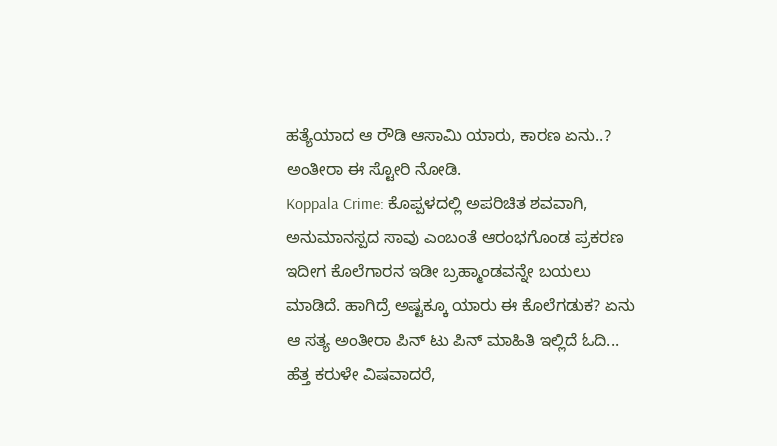ಹತ್ಯೆಯಾದ ಆ ರೌಡಿ ಆಸಾಮಿ ಯಾರು, ಕಾರಣ ಏನು..? ಅಂತೀರಾ ಈ ಸ್ಟೋರಿ ನೋಡಿ.
Koppala Crime: ಕೊಪ್ಪಳದಲ್ಲಿ ಅಪರಿಚಿತ ಶವವಾಗಿ, ಅನುಮಾನಸ್ಪದ ಸಾವು ಎಂಬಂತೆ ಆರಂಭಗೊಂಡ ಪ್ರಕರಣ ಇದೀಗ ಕೊಲೆಗಾರನ ಇಡೀ ಬ್ರಹ್ಮಾಂಡವನ್ನೇ ಬಯಲು ಮಾಡಿದೆ. ಹಾಗಿದ್ರೆ ಅಷ್ಟಕ್ಕೂ ಯಾರು ಈ ಕೊಲೆಗಡುಕ? ಏನು ಆ ಸತ್ಯ ಅಂತೀರಾ ಪಿನ್ ಟು ಪಿನ್ ಮಾಹಿತಿ ಇಲ್ಲಿದೆ ಓದಿ...
ಹೆತ್ತ ಕರುಳೇ ವಿಷವಾದರೆ,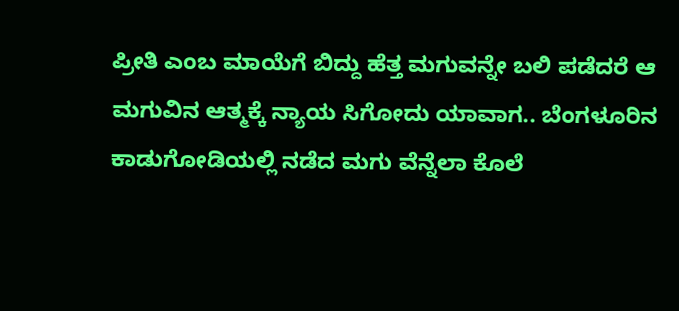ಪ್ರೀತಿ ಎಂಬ ಮಾಯೆಗೆ ಬಿದ್ದು ಹೆತ್ತ ಮಗುವನ್ನೇ ಬಲಿ ಪಡೆದರೆ ಆ ಮಗುವಿನ ಆತ್ಮಕ್ಕೆ ನ್ಯಾಯ ಸಿಗೋದು ಯಾವಾಗ.. ಬೆಂಗಳೂರಿನ ಕಾಡುಗೋಡಿಯಲ್ಲಿ ನಡೆದ ಮಗು ವೆನ್ನೆಲಾ ಕೊಲೆ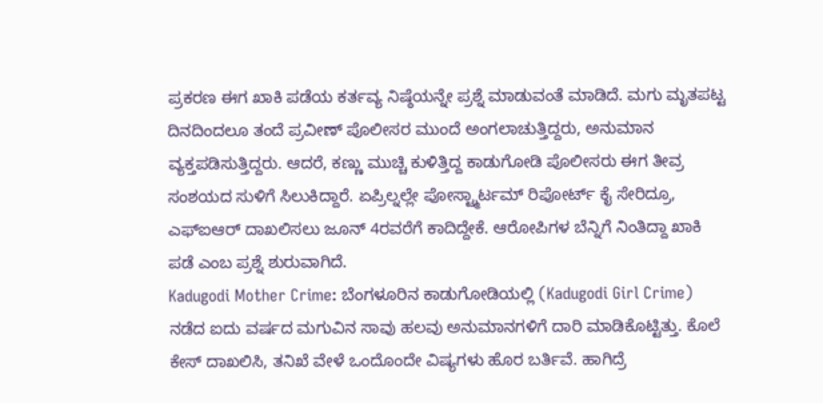ಪ್ರಕರಣ ಈಗ ಖಾಕಿ ಪಡೆಯ ಕರ್ತವ್ಯ ನಿಷ್ಠೆಯನ್ನೇ ಪ್ರಶ್ನೆ ಮಾಡುವಂತೆ ಮಾಡಿದೆ. ಮಗು ಮೃತಪಟ್ಟ ದಿನದಿಂದಲೂ ತಂದೆ ಪ್ರವೀಣ್ ಪೊಲೀಸರ ಮುಂದೆ ಅಂಗಲಾಚುತ್ತಿದ್ದರು, ಅನುಮಾನ ವ್ಯಕ್ತಪಡಿಸುತ್ತಿದ್ದರು. ಆದರೆ, ಕಣ್ಣು ಮುಚ್ಚಿ ಕುಳಿತ್ತಿದ್ದ ಕಾಡುಗೋಡಿ ಪೊಲೀಸರು ಈಗ ತೀವ್ರ ಸಂಶಯದ ಸುಳಿಗೆ ಸಿಲುಕಿದ್ದಾರೆ. ಏಪ್ರಿಲ್ನಲ್ಲೇ ಪೋಸ್ಟ್ಮಾರ್ಟಮ್ ರಿಪೋರ್ಟ್ ಕೈ ಸೇರಿದ್ರೂ, ಎಫ್ಐಆರ್ ದಾಖಲಿಸಲು ಜೂನ್ 4ರವರೆಗೆ ಕಾದಿದ್ದೇಕೆ. ಆರೋಪಿಗಳ ಬೆನ್ನಿಗೆ ನಿಂತಿದ್ದಾ ಖಾಕಿ ಪಡೆ ಎಂಬ ಪ್ರಶ್ನೆ ಶುರುವಾಗಿದೆ.
Kadugodi Mother Crime: ಬೆಂಗಳೂರಿನ ಕಾಡುಗೋಡಿಯಲ್ಲಿ (Kadugodi Girl Crime) ನಡೆದ ಐದು ವರ್ಷದ ಮಗುವಿನ ಸಾವು ಹಲವು ಅನುಮಾನಗಳಿಗೆ ದಾರಿ ಮಾಡಿಕೊಟ್ಟಿತ್ತು. ಕೊಲೆ ಕೇಸ್ ದಾಖಲಿಸಿ, ತನಿಖೆ ವೇಳೆ ಒಂದೊಂದೇ ವಿಷ್ಯಗಳು ಹೊರ ಬರ್ತಿವೆ. ಹಾಗಿದ್ರೆ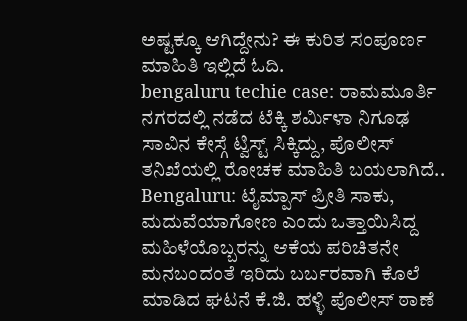ಅಷ್ಟಕ್ಕೂ ಆಗಿದ್ದೇನು? ಈ ಕುರಿತ ಸಂಪೂರ್ಣ ಮಾಹಿತಿ ಇಲ್ಲಿದೆ ಓದಿ.
bengaluru techie case: ರಾಮಮೂರ್ತಿ ನಗರದಲ್ಲಿ ನಡೆದ ಟೆಕ್ಕಿ ಶರ್ಮಿಳಾ ನಿಗೂಢ ಸಾವಿನ ಕೇಸ್ಗೆ ಟ್ವಿಸ್ಟ್ ಸಿಕ್ಕಿದ್ದು, ಪೊಲೀಸ್ ತನಿಖೆಯಲ್ಲಿ ರೋಚಕ ಮಾಹಿತಿ ಬಯಲಾಗಿದೆ..
Bengaluru: ಟೈಮ್ಪಾಸ್ ಪ್ರೀತಿ ಸಾಕು, ಮದುವೆಯಾಗೋಣ ಎಂದು ಒತ್ತಾಯಿಸಿದ್ದ ಮಹಿಳೆಯೊಬ್ಬರನ್ನು ಆಕೆಯ ಪರಿಚಿತನೇ ಮನಬಂದಂತೆ ಇರಿದು ಬರ್ಬರವಾಗಿ ಕೊಲೆ ಮಾಡಿದ ಘಟನೆ ಕೆ.ಜಿ. ಹಳ್ಳಿ ಪೊಲೀಸ್ ಠಾಣೆ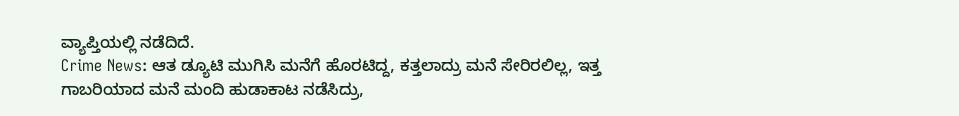ವ್ಯಾಪ್ತಿಯಲ್ಲಿ ನಡೆದಿದೆ.
Crime News: ಆತ ಡ್ಯೂಟಿ ಮುಗಿಸಿ ಮನೆಗೆ ಹೊರಟಿದ್ದ, ಕತ್ತಲಾದ್ರು ಮನೆ ಸೇರಿರಲಿಲ್ಲ, ಇತ್ತ ಗಾಬರಿಯಾದ ಮನೆ ಮಂದಿ ಹುಡಾಕಾಟ ನಡೆಸಿದ್ರು,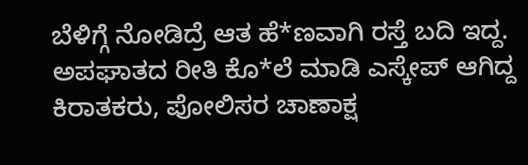ಬೆಳಿಗ್ಗೆ ನೋಡಿದ್ರೆ ಆತ ಹೆ*ಣವಾಗಿ ರಸ್ತೆ ಬದಿ ಇದ್ದ. ಅಪಘಾತದ ರೀತಿ ಕೊ*ಲೆ ಮಾಡಿ ಎಸ್ಕೇಪ್ ಆಗಿದ್ದ ಕಿರಾತಕರು, ಪೋಲಿಸರ ಚಾಣಾಕ್ಷ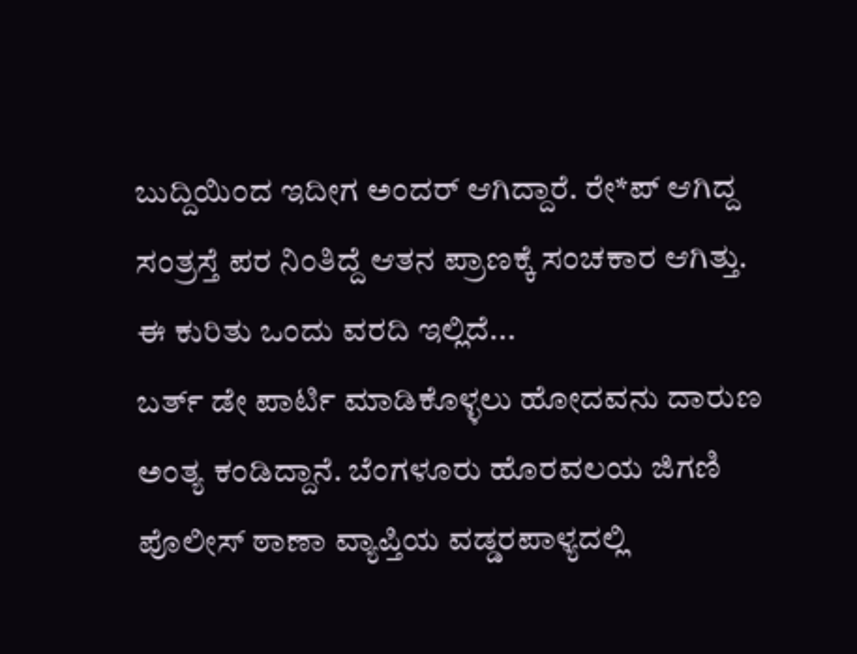ಬುದ್ದಿಯಿಂದ ಇದೀಗ ಅಂದರ್ ಆಗಿದ್ದಾರೆ. ರೇ*ಪ್ ಆಗಿದ್ದ ಸಂತ್ರಸ್ತೆ ಪರ ನಿಂತಿದ್ದೆ ಆತನ ಪ್ರಾಣಕ್ಕೆ ಸಂಚಕಾರ ಆಗಿತ್ತು. ಈ ಕುರಿತು ಒಂದು ವರದಿ ಇಲ್ಲಿದೆ...
ಬರ್ತ್ ಡೇ ಪಾರ್ಟಿ ಮಾಡಿಕೊಳ್ಳಲು ಹೋದವನು ದಾರುಣ ಅಂತ್ಯ ಕಂಡಿದ್ದಾನೆ. ಬೆಂಗಳೂರು ಹೊರವಲಯ ಜಿಗಣಿ ಪೊಲೀಸ್ ಠಾಣಾ ವ್ಯಾಪ್ತಿಯ ವಡ್ಡರಪಾಳ್ಯದಲ್ಲಿ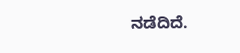ನಡೆದಿದೆ.